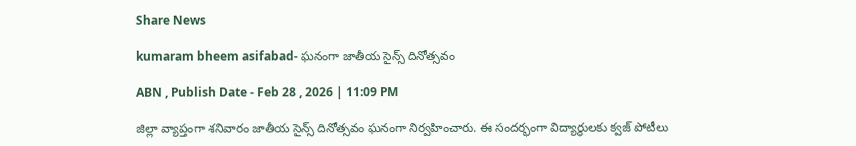Share News

kumaram bheem asifabad- ఘనంగా జాతీయ సైన్స్‌ దినోత్సవం

ABN , Publish Date - Feb 28 , 2026 | 11:09 PM

జిల్లా వ్యాప్తంగా శనివారం జాతీయ సైన్స్‌ దినోత్సవం ఘనంగా నిర్వహించారు. ఈ సందర్భంగా విద్యార్థులకు క్వజ్‌ పోటీలు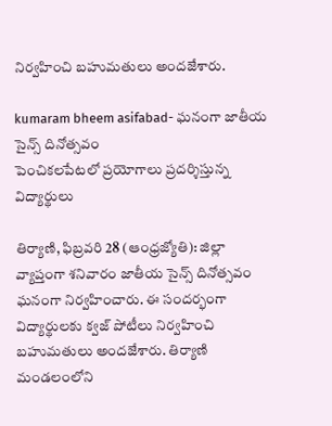నిర్వహించి బహుమతులు అందజేశారు.

kumaram bheem asifabad- ఘనంగా జాతీయ సైన్స్‌ దినోత్సవం
పెంచికలపేటలో ప్రయోగాలు ప్రదర్శిస్తున్న విద్యార్థులు

తిర్యాణి, ఫిబ్రవరి 28 (ఆంధ్రజ్యోతి): జిల్లా వ్యాప్తంగా శనివారం జాతీయ సైన్స్‌ దినోత్సవం ఘనంగా నిర్వహించారు. ఈ సందర్భంగా విద్యార్థులకు క్వజ్‌ పోటీలు నిర్వహించి బహుమతులు అందజేశారు. తిర్యాణి మండలంలోని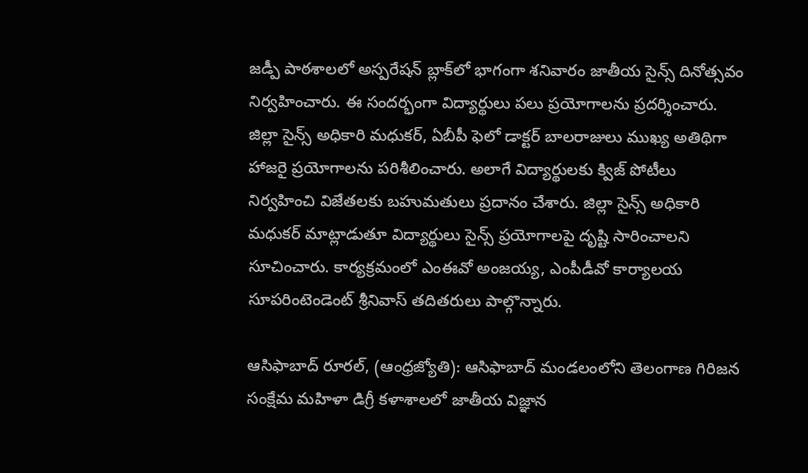జడ్పీ పాఠశాలలో అస్పరేషన్‌ బ్లాక్‌లో భాగంగా శనివారం జాతీయ సైన్స్‌ దినోత్సవం నిర్వహించారు. ఈ సందర్భంగా విద్యార్థులు పలు ప్రయోగాలను ప్రదర్శించారు. జిల్లా సైన్స్‌ అధికారి మధుకర్‌, ఏబీపీ ఫెలో డాక్టర్‌ బాలరాజులు ముఖ్య అతిథిగా హాజరై ప్రయోగాలను పరిశీలించారు. అలాగే విద్యార్థులకు క్విజ్‌ పోటీలు నిర్వహించి విజేతలకు బహుమతులు ప్రదానం చేశారు. జిల్లా సైన్స్‌ అధికారి మధుకర్‌ మాట్లాడుతూ విద్యార్థులు సైన్స్‌ ప్రయోగాలపై దృష్టి సారించాలని సూచించారు. కార్యక్రమంలో ఎంఈవో అంజయ్య, ఎంపీడీవో కార్యాలయ సూపరింటెండెంట్‌ శ్రీనివాస్‌ తదితరులు పాల్గొన్నారు.

ఆసిఫాబాద్‌ రూరల్‌, (ఆంధ్రజ్యోతి): ఆసిఫాబాద్‌ మండలంలోని తెలంగాణ గిరిజన సంక్షేమ మహిళా డిగ్రీ కళాశాలలో జాతీయ విజ్ఞాన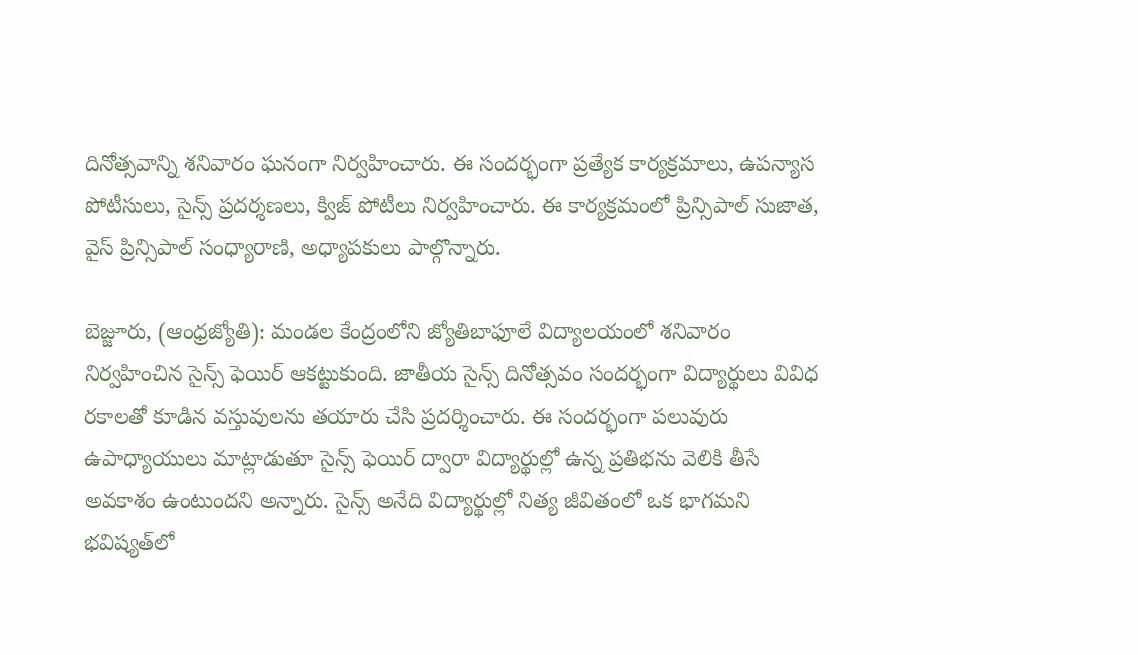దినోత్సవాన్ని శనివారం ఘనంగా నిర్వహించారు. ఈ సందర్భంగా ప్రత్యేక కార్యక్రమాలు, ఉపన్యాస పోటీసులు, సైన్స్‌ ప్రదర్శణలు, క్విజ్‌ పోటీలు నిర్వహించారు. ఈ కార్యక్రమంలో ప్రిన్సిపాల్‌ సుజాత, వైస్‌ ప్రిన్సిపాల్‌ సంధ్యారాణి, అధ్యాపకులు పాల్గొన్నారు.

బెజ్జూరు, (ఆంధ్రజ్యోతి): మండల కేంద్రంలోని జ్యోతిబాఫూలే విద్యాలయంలో శనివారం నిర్వహించిన సైన్స్‌ ఫెయిర్‌ ఆకట్టుకుంది. జాతీయ సైన్స్‌ దినోత్సవం సందర్భంగా విద్యార్థులు వివిధ రకాలతో కూడిన వస్తువులను తయారు చేసి ప్రదర్శించారు. ఈ సందర్భంగా పలువురు ఉపాధ్యాయులు మాట్లాడుతూ సైన్స్‌ ఫెయిర్‌ ద్వారా విద్యార్థుల్లో ఉన్న ప్రతిభను వెలికి తీసే అవకాశం ఉంటుందని అన్నారు. సైన్స్‌ అనేది విద్యార్థుల్లో నిత్య జీవితంలో ఒక భాగమని భవిష్యత్‌లో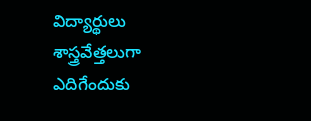విద్యార్థులు శాస్త్రవేత్తలుగా ఎదిగేందుకు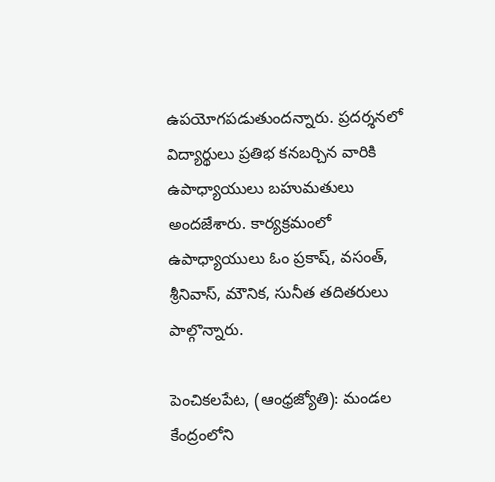ఉపయోగపడుతుందన్నారు. ప్రదర్శనలో విద్యార్థులు ప్రతిభ కనబర్చిన వారికి ఉపాధ్యాయులు బహుమతులు అందజేశారు. కార్యక్రమంలో ఉపాధ్యాయులు ఓం ప్రకాష్‌, వసంత్‌, శ్రీనివాస్‌, మౌనిక, సునీత తదితరులు పాల్గొన్నారు.

పెంచికలపేట, (ఆంధ్రజ్యోతి): మండల కేంద్రంలోని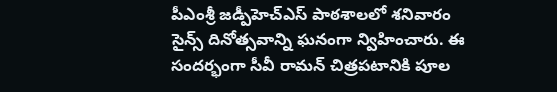పీఎంశ్రీ జడ్పీహెచ్‌ఎస్‌ పాఠశాలలో శనివారం సైన్స్‌ దినోత్సవాన్ని ఘనంగా న్విహించారు. ఈ సందర్భంగా సీవీ రామన్‌ చిత్రపటానికి పూల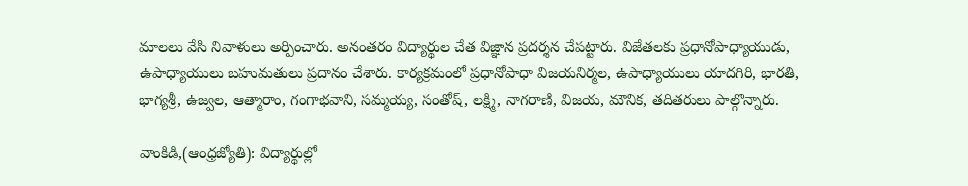మాలలు వేసి నివాళులు అర్పించారు. అనంతరం విద్యార్థుల చేత విజ్ఞాన ప్రదర్శన చేపట్టారు. విజేతలకు ప్రధానోపాధ్యాయుడు, ఉపాధ్యాయులు బహుమతులు ప్రదానం చేశారు. కార్యక్రమంలో ప్రధానోపాధా విజయనిర్మల, ఉపాధ్యాయులు యాదగిరి, భారతి, భాగ్యశ్రీ, ఉజ్వల, ఆత్మారాం, గంగాభవాని, సమ్మయ్య, సంతోష్‌, లక్ష్మి, నాగరాణి, విజయ, మౌనిక, తదితరులు పాల్గొన్నారు.

వాంకిడి,(ఆంధ్రజ్యోతి): విద్యార్థుల్లో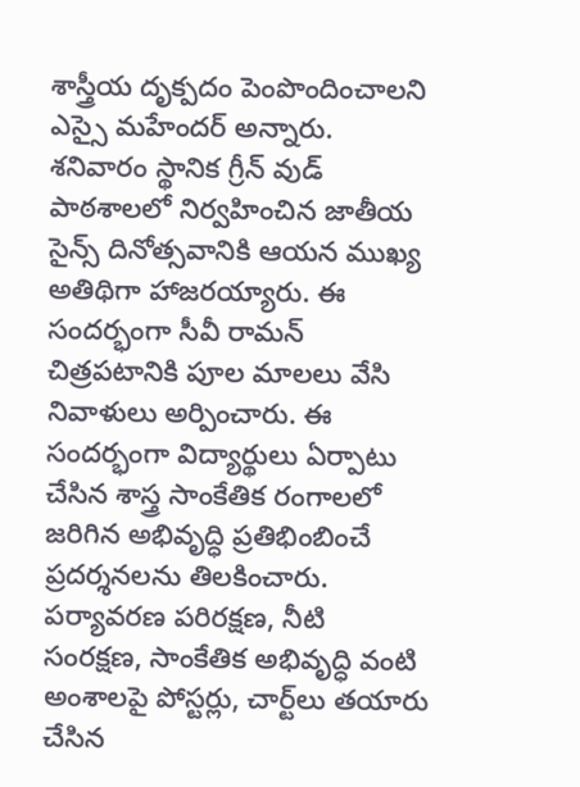శాస్త్రీయ దృక్పదం పెంపొందించాలని ఎస్సై మహేందర్‌ అన్నారు. శనివారం స్థానిక గ్రీన్‌ వుడ్‌ పాఠశాలలో నిర్వహించిన జాతీయ సైన్స్‌ దినోత్సవానికి ఆయన ముఖ్య అతిథిగా హాజరయ్యారు. ఈ సందర్భంగా సీవీ రామన్‌ చిత్రపటానికి పూల మాలలు వేసి నివాళులు అర్పించారు. ఈ సందర్భంగా విద్యార్థులు ఏర్పాటు చేసిన శాస్త్ర సాంకేతిక రంగాలలో జరిగిన అభివృద్ధి ప్రతిభింబించే ప్రదర్శనలను తిలకించారు. పర్యావరణ పరిరక్షణ, నీటి సంరక్షణ, సాంకేతిక అభివృద్ధి వంటి అంశాలపై పోస్టర్లు, చార్ట్‌లు తయారు చేసిన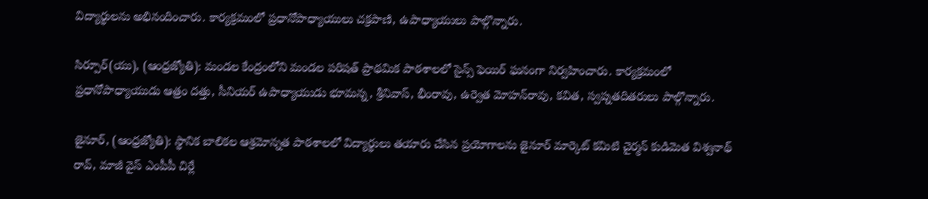విద్యార్థులను అభినందించారు. కార్యక్రమంలో ప్రధానోపాధ్యాయులు చక్రపాణి, ఉపాధ్యాయులు పాల్గొన్నారు.

సిర్పూర్‌(యు), (ఆంధ్రజ్యోతి): మండల కేంద్రంలోని మండల పరిషత్‌ ప్రాథమిక పాఠశాలలో సైన్స్‌ ఫెయిర్‌ ఘనంగా నిర్వహించారు. కార్యక్రమంలో ప్రధానోపాధ్యాయుడు ఆత్రం దత్తు, సీనియర్‌ ఉపాధ్యాయుడు భూమన్న, శ్రీనివాస్‌, భీంరావు, ఉర్వెత మోహన్‌రావు, కవిత, స్వప్నతదితరులు పాల్గొన్నారు.

జైనూర్‌, (ఆంధ్రజ్యోతి): స్థానిక బాలికల ఆశ్రమోన్నత పాఠశాలలో విద్యార్థులు తయారు చేసిన ప్రయోగాలను జైనూర్‌ మార్కెట్‌ కమిటి చైర్మన్‌ కుడిమెత విశ్వనాథ్‌ రావ్‌, మాజీ వైస్‌ ఎంపీపీ చిర్లే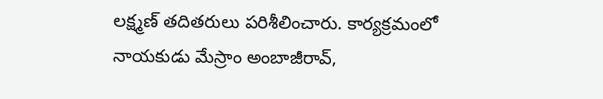లక్ష్మణ్‌ తదితరులు పరిశీలించారు. కార్యక్రమంలో నాయకుడు మేస్రాం అంబాజీరావ్‌,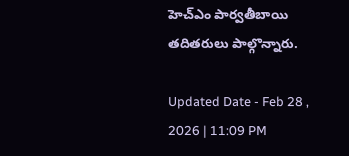హెచ్‌ఎం పార్వతీబాయి తదితరులు పాల్గొన్నారు.

Updated Date - Feb 28 , 2026 | 11:09 PM